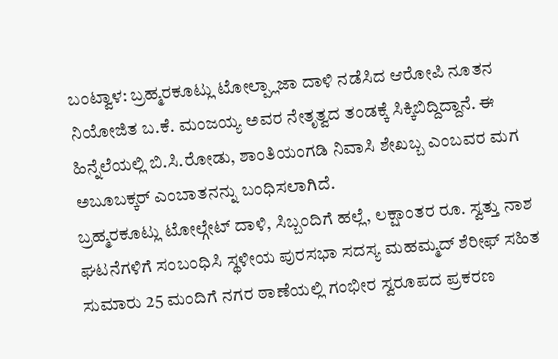ಬಂಟ್ವಾಳ: ಬ್ರಹ್ಮರಕೂಟ್ಲು ಟೋಲ್ಪ್ಲಾಜಾ ದಾಳಿ ನಡೆಸಿದ ಆರೋಪಿ ನೂತನ ನಿಯೋಜಿತ ಬ.ಕೆ. ಮಂಜಯ್ಯ ಅವರ ನೇತೃತ್ವದ ತಂಡಕ್ಕೆ ಸಿಕ್ಕಿಬಿದ್ದಿದ್ದಾನೆ. ಈ ಹಿನ್ನೆಲೆಯಲ್ಲಿ ಬಿ.ಸಿ.ರೋಡು, ಶಾಂತಿಯಂಗಡಿ ನಿವಾಸಿ ಶೇಖಬ್ಬ ಎಂಬವರ ಮಗ ಅಬೂಬಕ್ಕರ್ ಎಂಬಾತನನ್ನು ಬಂಧಿಸಲಾಗಿದೆ.
ಬ್ರಹ್ಮರಕೂಟ್ಲು ಟೋಲ್ಗೇಟ್ ದಾಳಿ, ಸಿಬ್ಬಂದಿಗೆ ಹಲ್ಲೆ, ಲಕ್ಷಾಂತರ ರೂ. ಸ್ವತ್ತು ನಾಶ ಘಟನೆಗಳಿಗೆ ಸಂಬಂಧಿಸಿ ಸ್ಥಳೀಯ ಪುರಸಭಾ ಸದಸ್ಯ ಮಹಮ್ಮದ್ ಶೆರೀಫ್ ಸಹಿತ ಸುಮಾರು 25 ಮಂದಿಗೆ ನಗರ ಠಾಣೆಯಲ್ಲಿ ಗಂಭೀರ ಸ್ವರೂಪದ ಪ್ರಕರಣ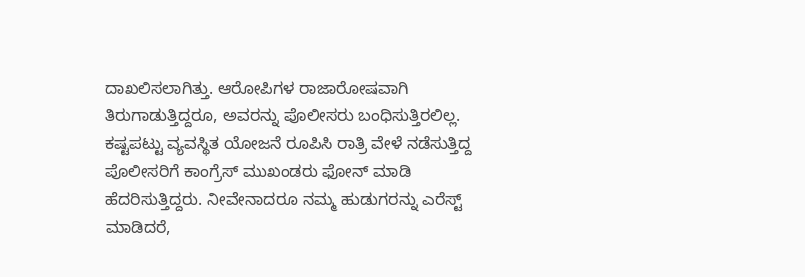ದಾಖಲಿಸಲಾಗಿತ್ತು. ಆರೋಪಿಗಳ ರಾಜಾರೋಷವಾಗಿ ತಿರುಗಾಡುತ್ತಿದ್ದರೂ, ಅವರನ್ನು ಪೊಲೀಸರು ಬಂಧಿಸುತ್ತಿರಲಿಲ್ಲ. ಕಷ್ಟಪಟ್ಟು ವ್ಯವಸ್ಥಿತ ಯೋಜನೆ ರೂಪಿಸಿ ರಾತ್ರಿ ವೇಳೆ ನಡೆಸುತ್ತಿದ್ದ ಪೊಲೀಸರಿಗೆ ಕಾಂಗ್ರೆಸ್ ಮುಖಂಡರು ಫೋನ್ ಮಾಡಿ ಹೆದರಿಸುತ್ತಿದ್ದರು. ನೀವೇನಾದರೂ ನಮ್ಮ ಹುಡುಗರನ್ನು ಎರೆಸ್ಟ್ ಮಾಡಿದರೆ,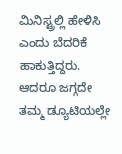ಮಿನಿಸ್ಟ್ರಲ್ಲಿ ಹೇಳಿಸಿ ಎಂದು ಬೆದರಿಕೆ ಹಾಕುತ್ತಿದ್ದರು. ಆದರೂ ಜಗ್ಗದೇ ತಮ್ಮ ಡ್ಯೂಟಿಯಲ್ಲೇ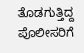ತೊಡಗುತ್ತಿದ್ದ ಪೊಲೀಸರಿಗೆ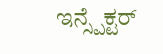ಇನ್ಸ್ಪೆಕ್ಟರ್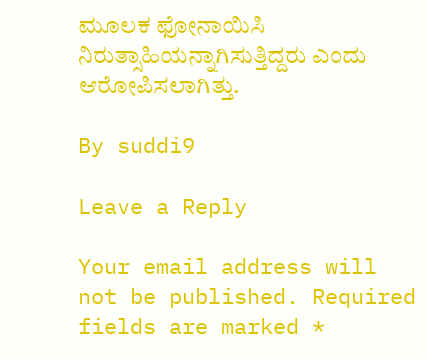ಮೂಲಕ ಫೋನಾಯಿಸಿ ನಿರುತ್ಸಾಹಿಯನ್ನಾಗಿಸುತ್ತಿದ್ದರು ಎಂದು ಆರೋಪಿಸಲಾಗಿತ್ತು.

By suddi9

Leave a Reply

Your email address will not be published. Required fields are marked *